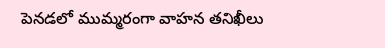పెనడలో ముమ్మరంగా వాహన తనిఖీలు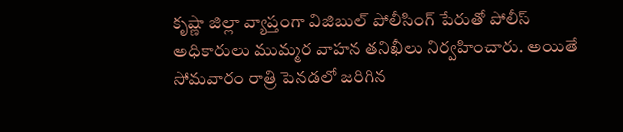కృష్ణా జిల్లా వ్యాప్తంగా విజిబుల్ పోలీసింగ్ పేరుతో పోలీస్ అధికారులు ముమ్మర వాహన తనిఖీలు నిర్వహించారు. అయితే సోమవారం రాత్రి పెనడలో జరిగిన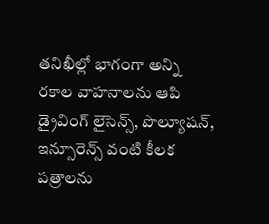తనిఖీల్లో భాగంగా అన్ని రకాల వాహనాలను ఆపి డ్రైవింగ్ లైసెన్స్, పొల్యూషన్, ఇన్సూరెన్స్ వంటి కీలక పత్రాలను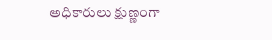అధికారులు క్షుణ్ణంగా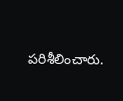పరిశీలించారు.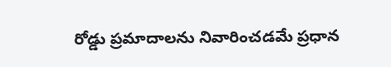రోడ్డు ప్రమాదాలను నివారించడమే ప్రధాన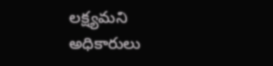లక్ష్యమని అధికారులు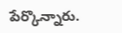పేర్కొన్నారు.